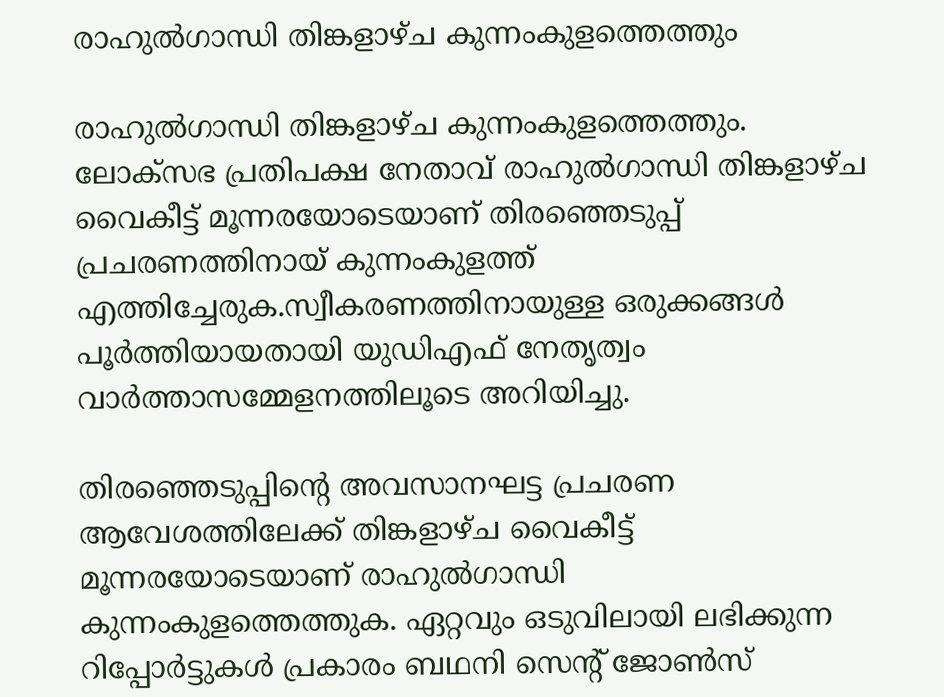രാഹുല്‍ഗാന്ധി തിങ്കളാഴ്ച കുന്നംകുളത്തെത്തും

രാഹുല്‍ഗാന്ധി തിങ്കളാഴ്ച കുന്നംകുളത്തെത്തും. ലോക്‌സഭ പ്രതിപക്ഷ നേതാവ് രാഹുല്‍ഗാന്ധി തിങ്കളാഴ്ച വൈകീട്ട് മൂന്നരയോടെയാണ് തിരഞ്ഞെടുപ്പ് പ്രചരണത്തിനായ് കുന്നംകുളത്ത് എത്തിച്ചേരുക.സ്വീകരണത്തിനായുള്ള ഒരുക്കങ്ങള്‍ പൂര്‍ത്തിയായതായി യുഡിഎഫ് നേതൃത്വം വാര്‍ത്താസമ്മേളനത്തിലൂടെ അറിയിച്ചു.

തിരഞ്ഞെടുപ്പിന്റെ അവസാനഘട്ട പ്രചരണ ആവേശത്തിലേക്ക് തിങ്കളാഴ്ച വൈകീട്ട് മൂന്നരയോടെയാണ് രാഹുല്‍ഗാന്ധി കുന്നംകുളത്തെത്തുക. ഏറ്റവും ഒടുവിലായി ലഭിക്കുന്ന റിപ്പോര്‍ട്ടുകള്‍ പ്രകാരം ബഥനി സെന്റ് ജോണ്‍സ്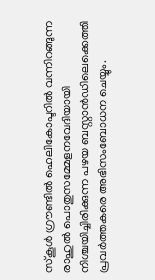സ്‌കൂള്‍ ഗ്രൗണ്ടില്‍ ഹെലികോപ്ടറില്‍ വന്നിറങ്ങുന്ന രാഹുല്‍ പൊതുസമ്മേളനവേദിയായി നിശ്ചയിച്ചിരിക്കുന്ന പഴയ ബസ്റ്റാന്‍ഡിലെക്കെത്തി പ്രവര്‍ത്തകരെ അഭിസംബോധന ചെയ്യും.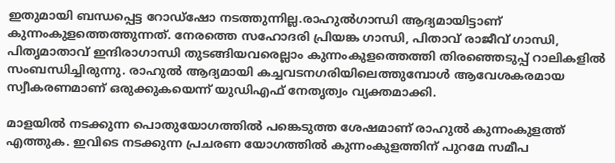ഇതുമായി ബന്ധപ്പെട്ട റോഡ്‌ഷോ നടത്തുന്നില്ല.രാഹുല്‍ഗാന്ധി ആദ്യമായിട്ടാണ് കുന്നംകുളത്തെത്തുന്നത്. നേരത്തെ സഹോദരി പ്രിയങ്ക ഗാന്ധി, പിതാവ് രാജീവ് ഗാന്ധി, പിതൃമാതാവ് ഇന്ദിരാഗാന്ധി തുടങ്ങിയവരെല്ലാം കുന്നംകുളത്തെത്തി തിരഞ്ഞെടുപ്പ് റാലികളില്‍ സംബന്ധിച്ചിരുന്നു. രാഹുല്‍ ആദ്യമായി കച്ചവടനഗരിയിലെത്തുമ്പോള്‍ ആവേശകരമായ സ്വീകരണമാണ് ഒരുക്കുകയെന്ന് യുഡിഎഫ് നേതൃത്വം വ്യക്തമാക്കി.

മാളയില്‍ നടക്കുന്ന പൊതുയോഗത്തില്‍ പങ്കെടുത്ത ശേഷമാണ് രാഹുല്‍ കുന്നംകുളത്ത് എത്തുക. ഇവിടെ നടക്കുന്ന പ്രചരണ യോഗത്തില്‍ കുന്നംകുളത്തിന് പുറമേ സമീപ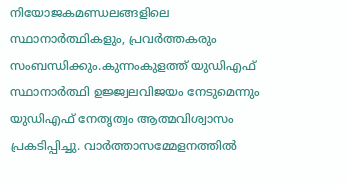നിയോജകമണ്ഡലങ്ങളിലെ സ്ഥാനാര്‍ത്ഥികളും, പ്രവര്‍ത്തകരും സംബന്ധിക്കും.കുന്നംകുളത്ത് യുഡിഎഫ് സ്ഥാനാര്‍ത്ഥി ഉജ്ജ്വലവിജയം നേടുമെന്നും യുഡിഎഫ് നേതൃത്വം ആത്മവിശ്വാസം പ്രകടിപ്പിച്ചു. വാര്‍ത്താസമ്മേളനത്തില്‍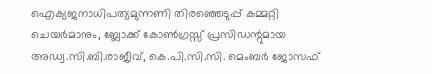ഐക്യജനാധിപത്യമുന്നണി തിരഞ്ഞെടുപ്പ് കമ്മറ്റി ചെയര്‍മാനും, ബ്ലോക്ക് കോണ്‍ഗ്രസ്സ് പ്രസിഡന്റുമായ അഡ്വ.സി.ബി.രാജീവ്, കെ.പി.സി.സി. മെംബര്‍ ജോസഫ്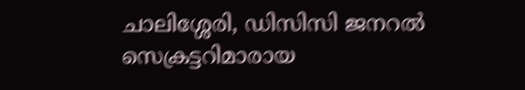ചാലിശ്ശേരി, ഡിസിസി ജനറല്‍ സെക്രട്ടറിമാരായ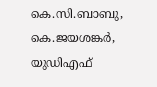കെ.സി.ബാബു, കെ.ജയശങ്കര്‍, യുഡിഎഫ്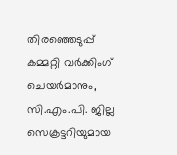തിരഞ്ഞെടുപ്പ് കമ്മറ്റി വര്‍ക്കിംഗ് ചെയര്‍മാനും, സി.എം.പി. ജില്ല സെക്രട്ടറിയുമായ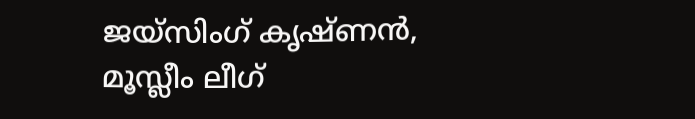ജയ്‌സിംഗ് കൃഷ്ണന്‍, മൂസ്ലീം ലീഗ്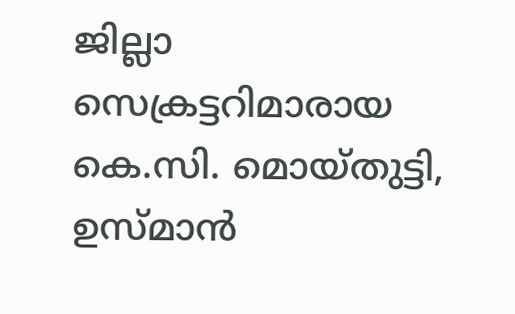ജില്ലാ സെക്രട്ടറിമാരായ കെ.സി. മൊയ്തുട്ടി, ഉസ്മാന്‍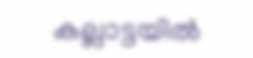കല്ലാട്ടയില്‍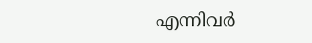എന്നിവര്‍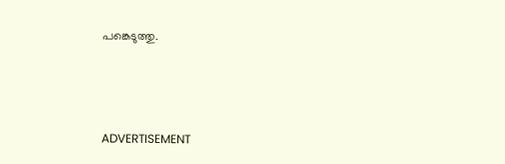പങ്കെടുത്തു.



ADVERTISEMENT